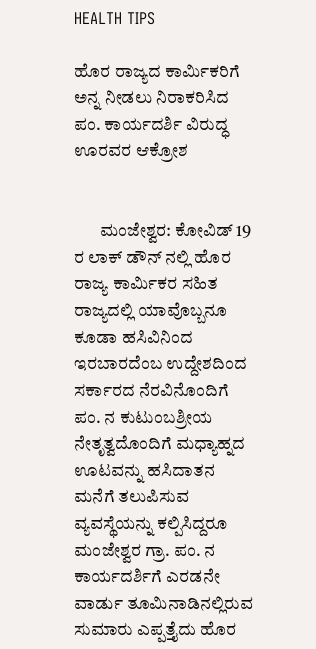HEALTH TIPS

ಹೊರ ರಾಜ್ಯದ ಕಾರ್ಮಿಕರಿಗೆ ಅನ್ನ ನೀಡಲು ನಿರಾಕರಿಸಿದ ಪಂ. ಕಾರ್ಯದರ್ಶಿ ವಿರುದ್ಧ ಊರವರ ಆಕ್ರೋಶ


       ಮಂಜೇಶ್ವರ: ಕೋವಿಡ್ 19 ರ ಲಾಕ್ ಡೌನ್ ನಲ್ಲಿ ಹೊರ ರಾಜ್ಯ ಕಾರ್ಮಿಕರ ಸಹಿತ ರಾಜ್ಯದಲ್ಲಿ ಯಾವೊಬ್ಬನೂ ಕೂಡಾ ಹಸಿವಿನಿಂದ ಇರಬಾರದೆಂಬ ಉದ್ದೇಶದಿಂದ ಸರ್ಕಾರದ ನೆರವಿನೊಂದಿಗೆ  ಪಂ. ನ ಕುಟುಂಬಶ್ರೀಯ ನೇತೃತ್ವದೊಂದಿಗೆ ಮಧ್ಯಾಹ್ನದ ಊಟವನ್ನು ಹಸಿದಾತನ ಮನೆಗೆ ತಲುಪಿಸುವ ವ್ಯವಸ್ಥೆಯನ್ನು ಕಲ್ಪಿಸಿದ್ದರೂ ಮಂಜೇಶ್ವರ ಗ್ರಾ. ಪಂ. ನ ಕಾರ್ಯದರ್ಶಿಗೆ ಎರಡನೇ ವಾರ್ಡು ತೂಮಿನಾಡಿನಲ್ಲಿರುವ ಸುಮಾರು ಎಪ್ಪತ್ತೈದು ಹೊರ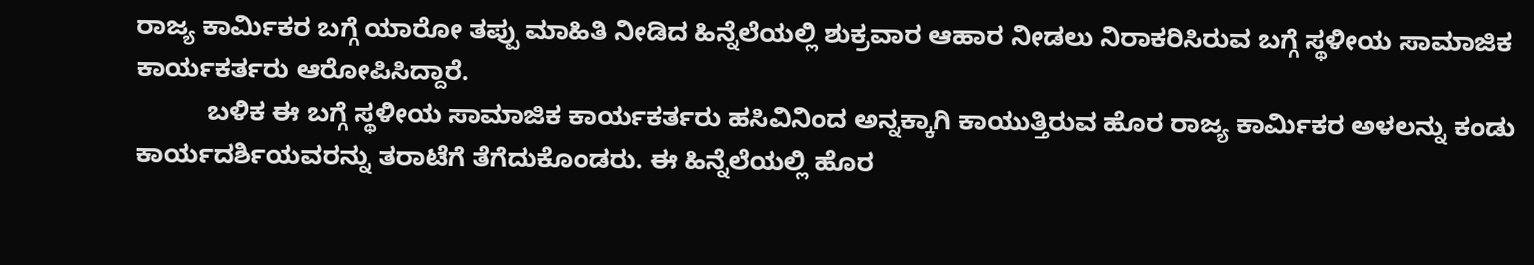ರಾಜ್ಯ ಕಾರ್ಮಿಕರ ಬಗ್ಗೆ ಯಾರೋ ತಪ್ಪು ಮಾಹಿತಿ ನೀಡಿದ ಹಿನ್ನೆಲೆಯಲ್ಲಿ ಶುಕ್ರವಾರ ಆಹಾರ ನೀಡಲು ನಿರಾಕರಿಸಿರುವ ಬಗ್ಗೆ ಸ್ಥಳೀಯ ಸಾಮಾಜಿಕ ಕಾರ್ಯಕರ್ತರು ಆರೋಪಿಸಿದ್ದಾರೆ.
          ಬಳಿಕ ಈ ಬಗ್ಗೆ ಸ್ಥಳೀಯ ಸಾಮಾಜಿಕ ಕಾರ್ಯಕರ್ತರು ಹಸಿವಿನಿಂದ ಅನ್ನಕ್ಕಾಗಿ ಕಾಯುತ್ತಿರುವ ಹೊರ ರಾಜ್ಯ ಕಾರ್ಮಿಕರ ಅಳಲನ್ನು ಕಂಡು ಕಾರ್ಯದರ್ಶಿಯವರನ್ನು ತರಾಟೆಗೆ ತೆಗೆದುಕೊಂಡರು. ಈ ಹಿನ್ನೆಲೆಯಲ್ಲಿ ಹೊರ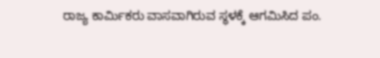ರಾಜ್ಯ ಕಾರ್ಮಿಕರು ವಾಸವಾಗಿರುವ ಸ್ಥಳಕ್ಕೆ ಆಗಮಿಸಿದ ಪಂ.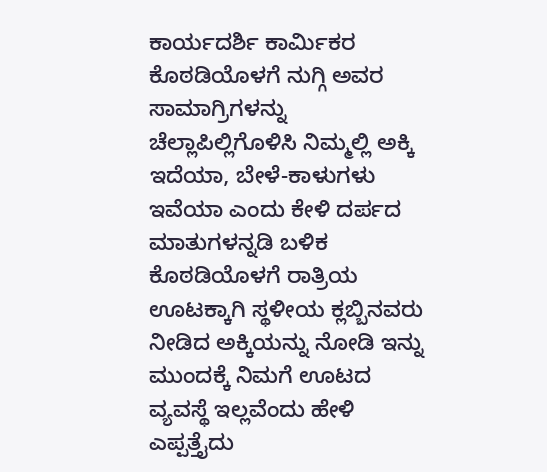ಕಾರ್ಯದರ್ಶಿ ಕಾರ್ಮಿಕರ ಕೊಠಡಿಯೊಳಗೆ ನುಗ್ಗಿ ಅವರ ಸಾಮಾಗ್ರಿಗಳನ್ನು ಚೆಲ್ಲಾಪಿಲ್ಲಿಗೊಳಿಸಿ ನಿಮ್ಮಲ್ಲಿ ಅಕ್ಕಿ ಇದೆಯಾ, ಬೇಳೆ-ಕಾಳುಗಳು ಇವೆಯಾ ಎಂದು ಕೇಳಿ ದರ್ಪದ ಮಾತುಗಳನ್ನಡಿ ಬಳಿಕ ಕೊಠಡಿಯೊಳಗೆ ರಾತ್ರಿಯ ಊಟಕ್ಕಾಗಿ ಸ್ಥಳೀಯ ಕ್ಲಬ್ಬಿನವರು ನೀಡಿದ ಅಕ್ಕಿಯನ್ನು ನೋಡಿ ಇನ್ನು ಮುಂದಕ್ಕೆ ನಿಮಗೆ ಊಟದ ವ್ಯವಸ್ಥೆ ಇಲ್ಲವೆಂದು ಹೇಳಿ ಎಪ್ಪತ್ತೈದು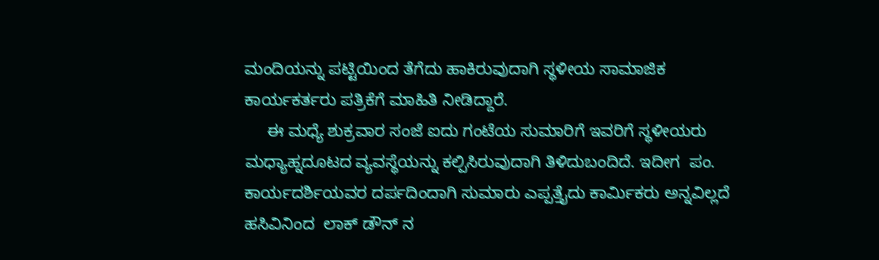ಮಂದಿಯನ್ನು ಪಟ್ಟಿಯಿಂದ ತೆಗೆದು ಹಾಕಿರುವುದಾಗಿ ಸ್ಥಳೀಯ ಸಾಮಾಜಿಕ ಕಾರ್ಯಕರ್ತರು ಪತ್ರಿಕೆಗೆ ಮಾಹಿತಿ ನೀಡಿದ್ದಾರೆ.
     ಈ ಮಧ್ಯೆ ಶುಕ್ರವಾರ ಸಂಜೆ ಐದು ಗಂಟೆಯ ಸುಮಾರಿಗೆ ಇವರಿಗೆ ಸ್ಥಳೀಯರು ಮಧ್ಯಾಹ್ನದೂಟದ ವ್ಯವಸ್ಥೆಯನ್ನು ಕಲ್ಪಿಸಿರುವುದಾಗಿ ತಿಳಿದುಬಂದಿದೆ. ಇದೀಗ  ಪಂ. ಕಾರ್ಯದರ್ಶಿಯವರ ದರ್ಪದಿಂದಾಗಿ ಸುಮಾರು ಎಪ್ಪತ್ತೈದು ಕಾರ್ಮಿಕರು ಅನ್ನವಿಲ್ಲದೆ ಹಸಿವಿನಿಂದ  ಲಾಕ್ ಡೌನ್ ನ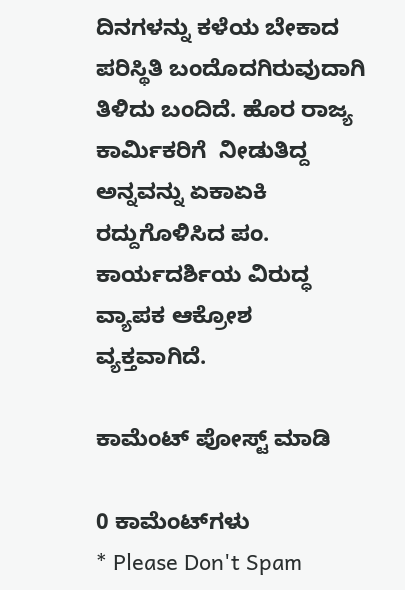ದಿನಗಳನ್ನು ಕಳೆಯ ಬೇಕಾದ ಪರಿಸ್ಥಿತಿ ಬಂದೊದಗಿರುವುದಾಗಿ ತಿಳಿದು ಬಂದಿದೆ. ಹೊರ ರಾಜ್ಯ ಕಾರ್ಮಿಕರಿಗೆ  ನೀಡುತಿದ್ದ ಅನ್ನವನ್ನು ಏಕಾಏಕಿ ರದ್ದುಗೊಳಿಸಿದ ಪಂ. ಕಾರ್ಯದರ್ಶಿಯ ವಿರುದ್ಧ ವ್ಯಾಪಕ ಆಕ್ರೋಶ ವ್ಯಕ್ತವಾಗಿದೆ.

ಕಾಮೆಂಟ್‌‌ ಪೋಸ್ಟ್‌ ಮಾಡಿ

0 ಕಾಮೆಂಟ್‌ಗಳು
* Please Don't Spam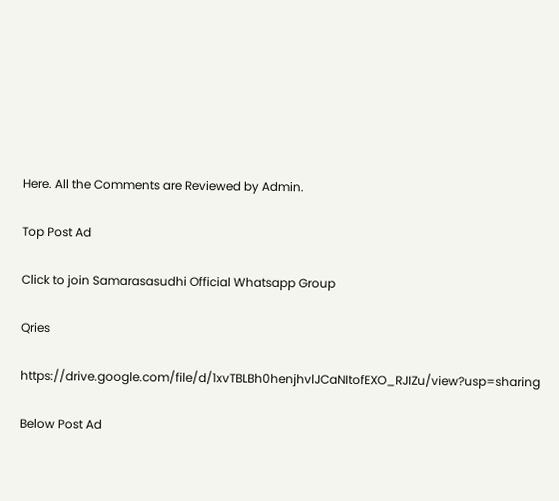Here. All the Comments are Reviewed by Admin.

Top Post Ad

Click to join Samarasasudhi Official Whatsapp Group

Qries

https://drive.google.com/file/d/1xvTBLBh0henjhvlJCaNItofEXO_RJIZu/view?usp=sharing

Below Post Ad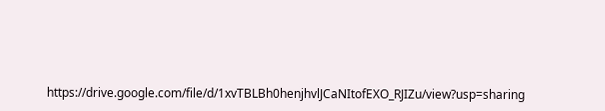https://drive.google.com/file/d/1xvTBLBh0henjhvlJCaNItofEXO_RJIZu/view?usp=sharing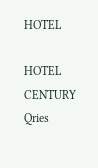HOTEL

HOTEL
CENTURY
Qries